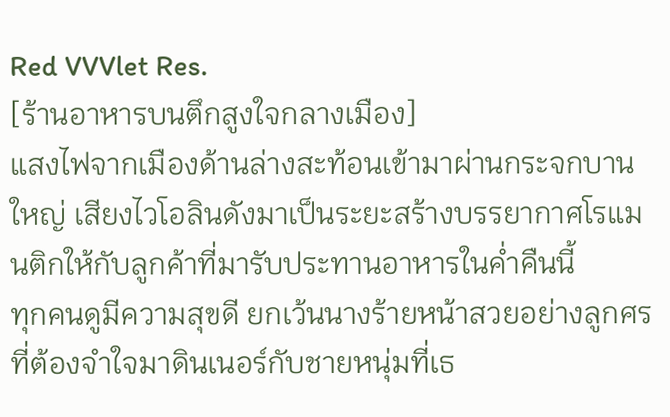Red VVVlet Res.
[ร้านอาหารบนตึกสูงใจกลางเมือง]
แสงไฟจากเมืองด้านล่างสะท้อนเข้ามาผ่านกระจกบานใหญ่ เสียงไวโอลินดังมาเป็นระยะสร้างบรรยากาศโรแมนติกให้กับลูกค้าที่มารับประทานอาหารในค่ำคืนนี้
ทุกคนดูมีความสุขดี ยกเว้นนางร้ายหน้าสวยอย่างลูกศรที่ต้องจำใจมาดินเนอร์กับชายหนุ่มที่เธ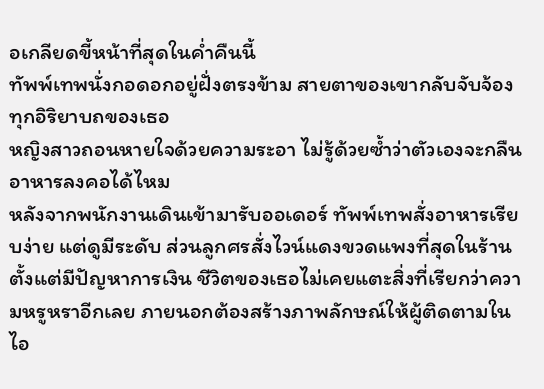อเกลียดขี้หน้าที่สุดในค่ำคืนนี้
ทัพพ์เทพนั่งกอดอกอยู่ฝั่งตรงข้าม สายตาของเขากลับจับจ้องทุกอิริยาบถของเธอ
หญิงสาวถอนหายใจด้วยความระอา ไม่รู้ด้วยซ้ำว่าตัวเองจะกลืนอาหารลงคอได้ไหม
หลังจากพนักงานเดินเข้ามารับออเดอร์ ทัพพ์เทพสั่งอาหารเรียบง่าย แต่ดูมีระดับ ส่วนลูกศรสั่งไวน์แดงขวดแพงที่สุดในร้าน
ตั้งแต่มีปัญหาการเงิน ชีวิตของเธอไม่เคยแตะสิ่งที่เรียกว่าความหรูหราอีกเลย ภายนอกต้องสร้างภาพลักษณ์ให้ผู้ติดตามในไอ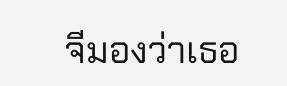จีมองว่าเธอ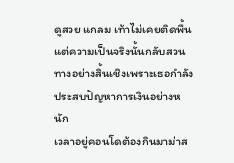ดูสวย แกลม เท้าไม่เคยติดพื้น
แต่ความเป็นจริงนั้นกลับสวนทางอย่างสิ้นเชิงเพราะเธอกำลังประสบปัญหาการเงินอย่างหนัก
เวลาอยู่คอนโดต้องกินมาม่าส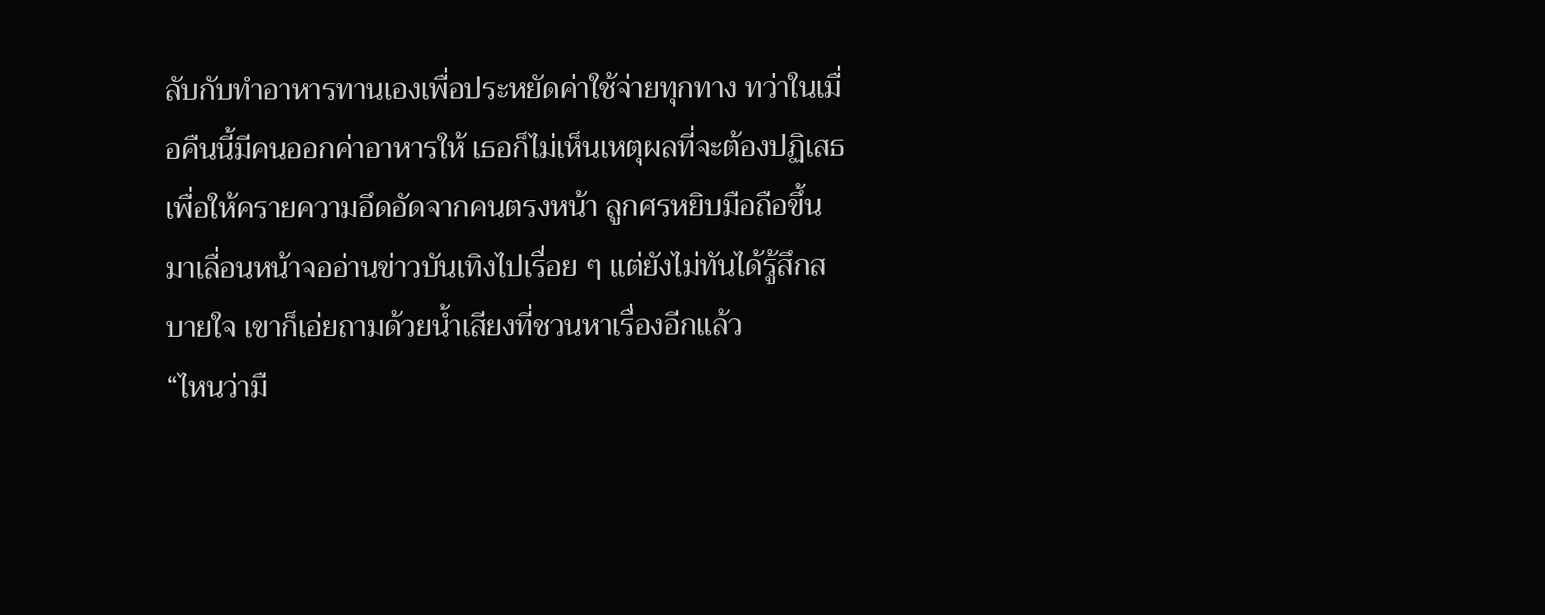ลับกับทำอาหารทานเองเพื่อประหยัดค่าใช้จ่ายทุกทาง ทว่าในเมื่อคืนนี้มีคนออกค่าอาหารให้ เธอก็ไม่เห็นเหตุผลที่จะต้องปฏิเสธ
เพื่อให้ครายความอึดอัดจากคนตรงหน้า ลูกศรหยิบมือถือขึ้นมาเลื่อนหน้าจออ่านข่าวบันเทิงไปเรื่อย ๆ แต่ยังไม่ทันได้รู้สึกสบายใจ เขาก็เอ่ยถามด้วยน้ำเสียงที่ชวนหาเรื่องอีกแล้ว
“ไหนว่ามื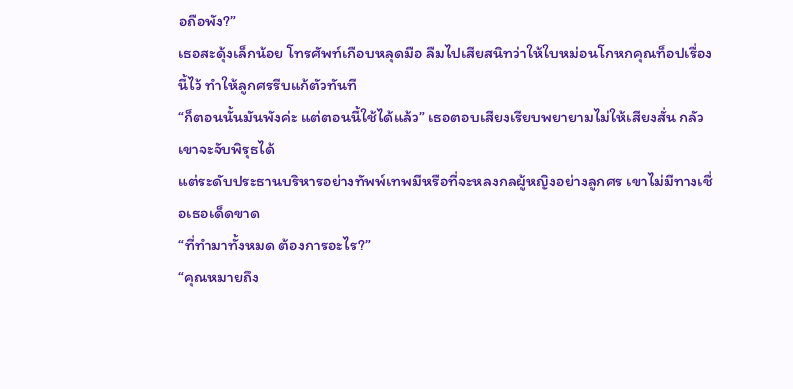อถือพัง?”
เธอสะดุ้งเล็กน้อย โทรศัพท์เกือบหลุดมือ ลืมไปเสียสนิทว่าให้ใบหม่อนโกหกคุณท็อปเรื่องนี้ไว้ ทำให้ลูกศรรีบแก้ตัวทันที
“ก็ตอนนั้นมันพังค่ะ แต่ตอนนี้ใช้ได้แล้ว” เธอตอบเสียงเรียบพยายามไม่ให้เสียงสั่น กลัวเขาจะจับพิรุธได้
แต่ระดับประธานบริหารอย่างทัพพ์เทพมีหรือที่จะหลงกลผู้หญิงอย่างลูกศร เขาไม่มีทางเชื่อเธอเด็ดขาด
“ที่ทำมาทั้งหมด ต้องการอะไร?”
“คุณหมายถึง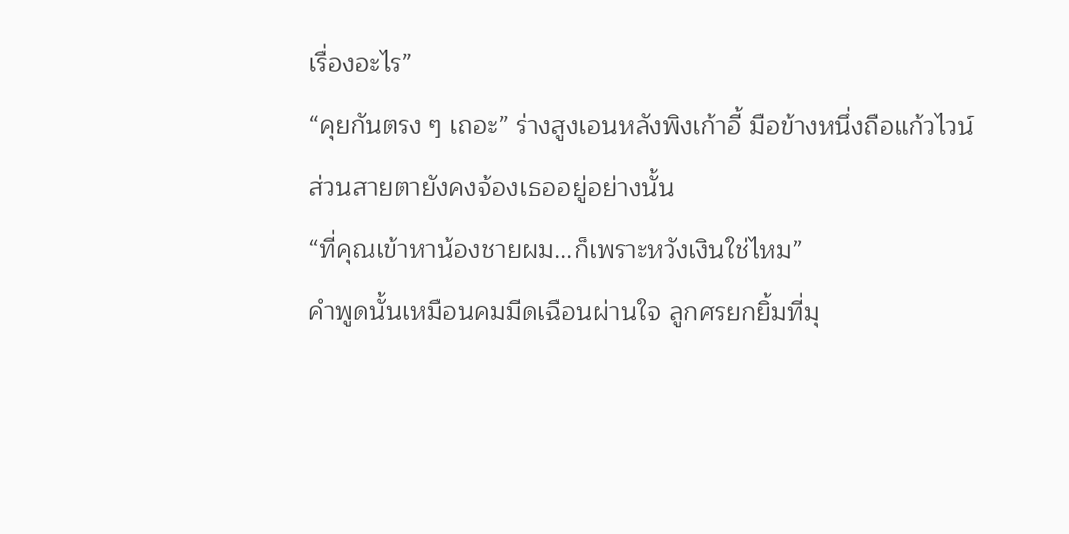เรื่องอะไร”
“คุยกันตรง ๆ เถอะ” ร่างสูงเอนหลังพิงเก้าอี้ มือข้างหนึ่งถือแก้วไวน์ ส่วนสายตายังคงจ้องเธออยู่อย่างนั้น
“ที่คุณเข้าหาน้องชายผม...ก็เพราะหวังเงินใช่ไหม”
คำพูดนั้นเหมือนคมมีดเฉือนผ่านใจ ลูกศรยกยิ้มที่มุ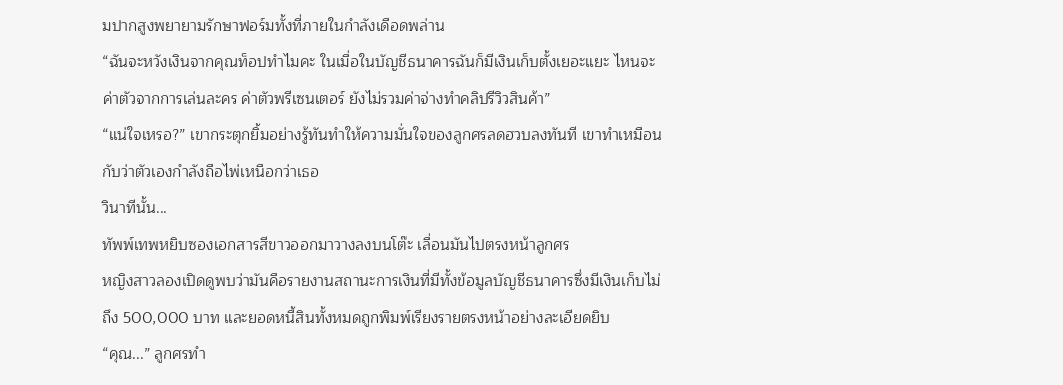มปากสูงพยายามรักษาฟอร์มทั้งที่ภายในกำลังเดือดพล่าน
“ฉันจะหวังเงินจากคุณท็อปทำไมคะ ในเมื่อในบัญชีธนาคารฉันก็มีเงินเก็บตั้งเยอะแยะ ไหนจะค่าตัวจากการเล่นละคร ค่าตัวพรีเซนเตอร์ ยังไม่รวมค่าจ่างทำคลิปรีวิวสินค้า”
“แน่ใจเหรอ?” เขากระตุกยิ้มอย่างรู้ทันทำให้ความมั่นใจของลูกศรลดฮวบลงทันที เขาทำเหมือนกับว่าตัวเองกำลังถือไพ่เหนือกว่าเธอ
วินาทีนั้น...
ทัพพ์เทพหยิบซองเอกสารสีขาวออกมาวางลงบนโต๊ะ เลื่อนมันไปตรงหน้าลูกศร
หญิงสาวลองเปิดดูพบว่ามันคือรายงานสถานะการเงินที่มีทั้งข้อมูลบัญชีธนาคารซึ่งมีเงินเก็บไม่ถึง 500,000 บาท และยอดหนี้สินทั้งหมดถูกพิมพ์เรียงรายตรงหน้าอย่างละเอียดยิบ
“คุณ...” ลูกศรทำ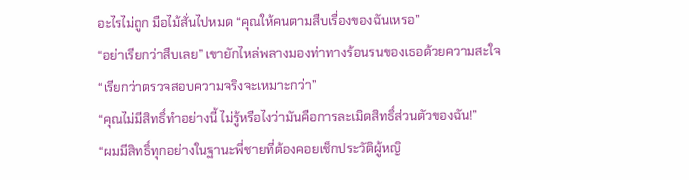อะไรไม่ถูก มือไม้สั่นไปหมด “คุณให้คนตามสืบเรื่องของฉันเหรอ”
“อย่าเรียกว่าสืบเลย” เขายักไหล่พลางมองท่าทางร้อนรนของเธอด้วยความสะใจ “เรียกว่าตรวจสอบความจริงจะเหมาะกว่า”
“คุณไม่มีสิทธิ์ทำอย่างนี้ ไม่รู้หรือไงว่ามันคือการละเมิดสิทธิ์ส่วนตัวของฉัน!”
“ผมมีสิทธิ์ทุกอย่างในฐานะพี่ชายที่ต้องคอยเช็กประวัติผู้หญิ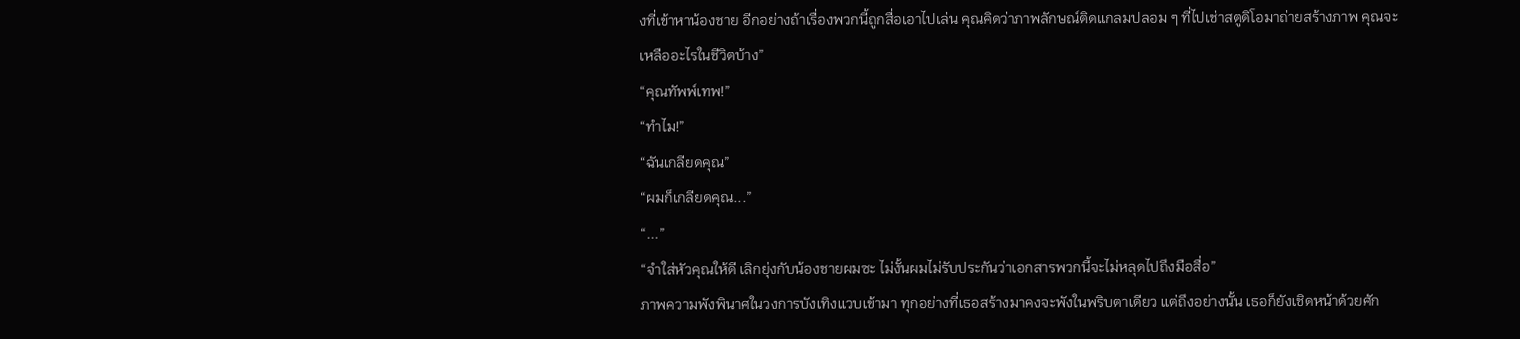งที่เข้าหาน้องชาย อีกอย่างถ้าเรื่องพวกนี้ถูกสื่อเอาไปเล่น คุณคิดว่าภาพลักษณ์ติดแกลมปลอม ๆ ที่ไปเช่าสตูดิโอมาถ่ายสร้างภาพ คุณจะเหลืออะไรในชีวิตบ้าง”
“คุณทัพพ์เทพ!”
“ทำไม!”
“ฉันเกลียดคุณ”
“ผมก็เกลียดคุณ...”
“...”
“จำใส่หัวคุณให้ดี เลิกยุ่งกับน้องชายผมซะ ไม่งั้นผมไม่รับประกันว่าเอกสารพวกนี้จะไม่หลุดไปถึงมือสื่อ”
ภาพความพังพินาศในวงการบังเทิงแวบเข้ามา ทุกอย่างที่เธอสร้างมาคงจะพังในพริบตาเดียว แต่ถึงอย่างนั้น เธอก็ยังเชิดหน้าด้วยศัก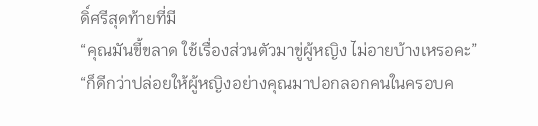ดิ์ศรีสุดท้ายที่มี
“คุณมันขี้ขลาด ใช้เรื่องส่วนตัวมาขู่ผู้หญิง ไม่อายบ้างเหรอคะ”
“ก็ดีกว่าปล่อยให้ผู้หญิงอย่างคุณมาปอกลอกคนในครอบค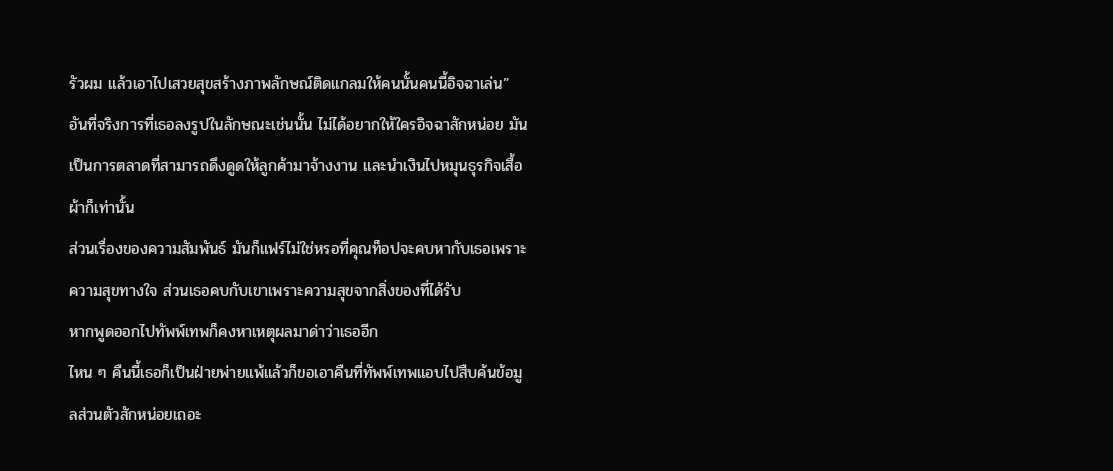รัวผม แล้วเอาไปเสวยสุขสร้างภาพลักษณ์ติดแกลมให้คนนั้นคนนี้อิจฉาเล่น”
อันที่จริงการที่เธอลงรูปในลักษณะเช่นนั้น ไม่ได้อยากให้ใครอิจฉาสักหน่อย มันเป็นการตลาดที่สามารถดึงดูดให้ลูกค้ามาจ้างงาน และนำเงินไปหมุนธุรกิจเสื้อผ้าก็เท่านั้น
ส่วนเรื่องของความสัมพันธ์ มันก็แฟร์ไม่ใช่หรอที่คุณท็อปจะคบหากับเธอเพราะความสุขทางใจ ส่วนเธอคบกับเขาเพราะความสุขจากสิ่งของที่ได้รับ
หากพูดออกไปทัพพ์เทพก็คงหาเหตุผลมาด่าว่าเธออีก
ไหน ๆ คืนนี้เธอก็เป็นฝ่ายพ่ายแพ้แล้วก็ขอเอาคืนที่ทัพพ์เทพแอบไปสืบค้นข้อมูลส่วนตัวสักหน่อยเถอะ